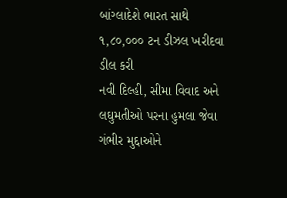બાંગ્લાદેશે ભારત સાથે ૧,૮૦,૦૦૦ ટન ડીઝલ ખરીદવા ડીલ કરી
નવી દિલ્હી, સીમા વિવાદ અને લઘુમતીઓ પરના હુમલા જેવા ગંભીર મુદ્દાઓને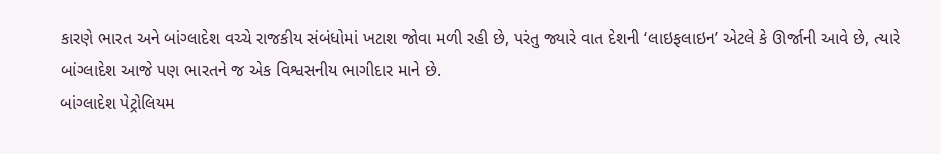કારણે ભારત અને બાંગ્લાદેશ વચ્ચે રાજકીય સંબંધોમાં ખટાશ જોવા મળી રહી છે, પરંતુ જ્યારે વાત દેશની ‘લાઇફલાઇન’ એટલે કે ઊર્જાની આવે છે, ત્યારે બાંગ્લાદેશ આજે પણ ભારતને જ એક વિશ્વસનીય ભાગીદાર માને છે.
બાંગ્લાદેશ પેટ્રોલિયમ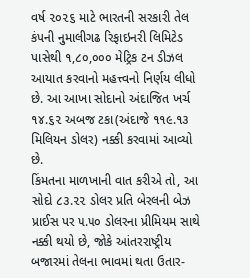વર્ષ ૨૦૨૬ માટે ભારતની સરકારી તેલ કંપની નુમાલીગઢ રિફાઇનરી લિમિટેડ પાસેથી ૧,૮૦,૦૦૦ મેટ્રિક ટન ડીઝલ આયાત કરવાનો મહત્ત્વનો નિર્ણય લીધો છે. આ આખા સોદાનો અંદાજિત ખર્ચ ૧૪.૬૨ અબજ ટકા(અંદાજે ૧૧૯.૧૩ મિલિયન ડોલર) નક્કી કરવામાં આવ્યો છે.
કિંમતના માળખાની વાત કરીએ તો, આ સોદો ૮૩.૨૨ ડોલર પ્રતિ બેરલની બેઝ પ્રાઈસ પર ૫.૫૦ ડોલરના પ્રીમિયમ સાથે નક્કી થયો છે, જોકે આંતરરાષ્ટ્રીય બજારમાં તેલના ભાવમાં થતા ઉતાર-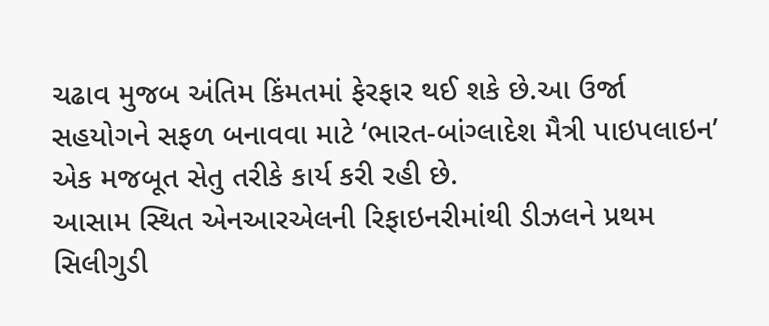ચઢાવ મુજબ અંતિમ કિંમતમાં ફેરફાર થઈ શકે છે.આ ઉર્જા સહયોગને સફળ બનાવવા માટે ‘ભારત-બાંગ્લાદેશ મૈત્રી પાઇપલાઇન’ એક મજબૂત સેતુ તરીકે કાર્ય કરી રહી છે.
આસામ સ્થિત એનઆરએલની રિફાઇનરીમાંથી ડીઝલને પ્રથમ સિલીગુડી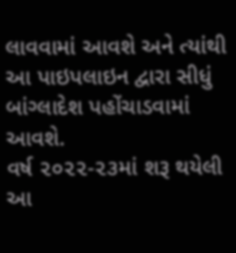લાવવામાં આવશે અને ત્યાંથી આ પાઇપલાઇન દ્વારા સીધું બાંગ્લાદેશ પહોંચાડવામાં આવશે.
વર્ષ ૨૦૨૨-૨૩માં શરૂ થયેલી આ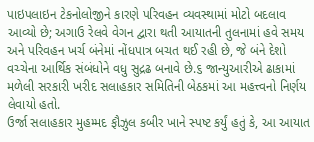પાઇપલાઇન ટેકનોલોજીને કારણે પરિવહન વ્યવસ્થામાં મોટો બદલાવ આવ્યો છે; અગાઉ રેલવે વેગન દ્વારા થતી આયાતની તુલનામાં હવે સમય અને પરિવહન ખર્ચ બંનેમાં નોંધપાત્ર બચત થઈ રહી છે, જે બંને દેશો વચ્ચેના આર્થિક સંબંધોને વધુ સુદ્રઢ બનાવે છે.૬ જાન્યુઆરીએ ઢાકામાં મળેલી સરકારી ખરીદ સલાહકાર સમિતિની બેઠકમાં આ મહત્ત્વનો નિર્ણય લેવાયો હતો.
ઉર્જા સલાહકાર મુહમ્મદ ફૌઝુલ કબીર ખાને સ્પષ્ટ કર્યું હતું કે, આ આયાત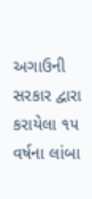અગાઉની સરકાર દ્વારા કરાયેલા ૧૫ વર્ષના લાંબા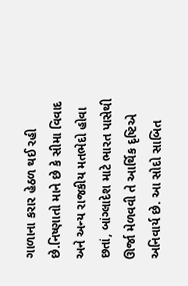ગાળાના કરાર હેઠળ થઈ રહી છે.નિષ્ણાતો માને છે કે સીમા વિવાદ અને અન્ય રાજકીય મતભેદો હોવા છતાં, બાંગ્લાદેશ માટે ભારત પાસેથી ઊર્જા મેળવવી તે આર્થિક દૃષ્ટિએ અનિવાર્ય છે. આ સોદો સાબિત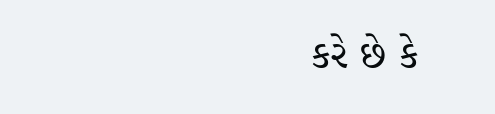કરે છે કે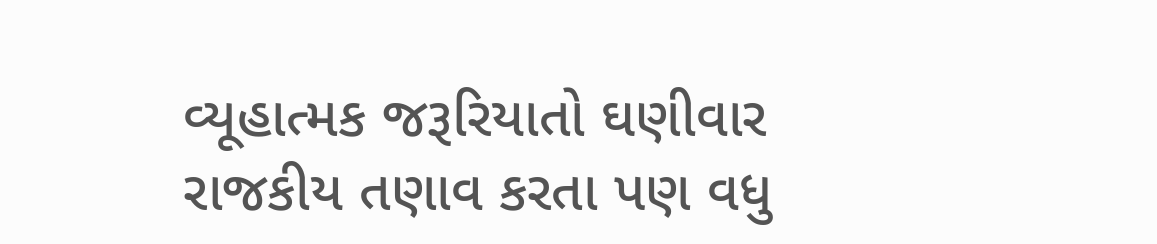વ્યૂહાત્મક જરૂરિયાતો ઘણીવાર રાજકીય તણાવ કરતા પણ વધુ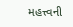મહત્ત્વની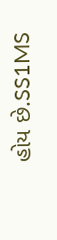હોય છે.SS1MS